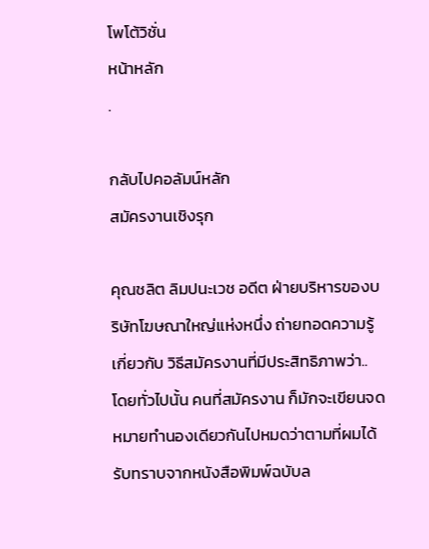โพโต้วิชั่น
หน้าหลัก
.

กลับไปคอลัมน์หลัก
สมัครงานเชิงรุก

คุณชลิต ลิมปนะเวช อดีต ฝ่ายบริหารของบริษัทโฆษณาใหญ่แห่งหนึ่ง ถ่ายทอดความรู้เกี่ยวกับ วิธีสมัครงานที่มีประสิทธิภาพว่า..
โดยทั่วไปนั้น คนที่สมัครงาน ก็มักจะเขียนจดหมายทำนองเดียวกันไปหมดว่าตามที่ผมได้รับทราบจากหนังสือพิมพ์ฉบับล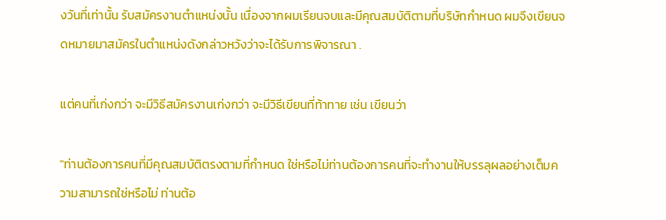งวันที่เท่านั้น รับสมัครงานตำแหน่งนั้น เนื่องจากผมเรียนจบและมีคุณสมบัติตามที่บริษัทกำหนด ผมจึงเขียนจดหมายมาสมัครในตำแหน่งดังกล่าวหวังว่าจะได้รับการพิจารณา .

แต่คนที่เก่งกว่า จะมีวิธีสมัครงานเก่งกว่า จะมีวิธีเขียนที่ท้าทาย เช่น เขียนว่า

"ท่านต้องการคนที่มีคุณสมบัติตรงตามที่กำหนด ใช่หรือไม่ท่านต้องการคนที่จะทำงานให้บรรลุผลอย่างเต็มความสามารถใช่หรือไม่ ท่านต้อ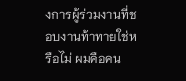งการผู้ร่วมงานที่ชอบงานท้าทายใช่หรือไม่ ผมคือคน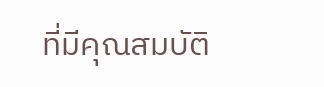ที่มีคุณสมบัติ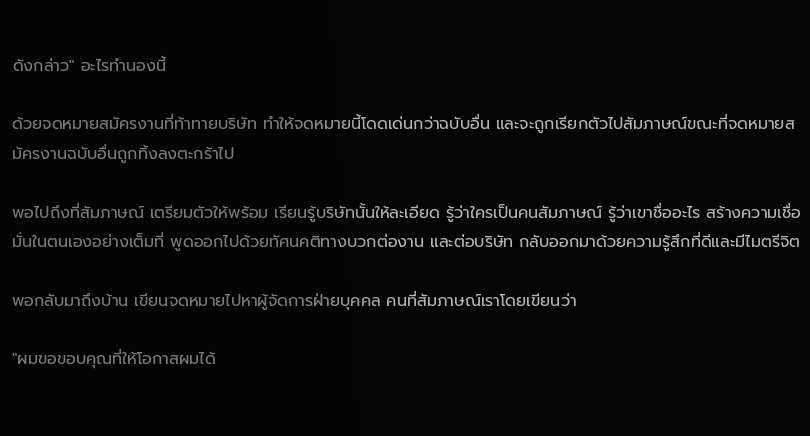ดังกล่าว" อะไรทำนองนี้

ด้วยจดหมายสมัครงานที่ท้าทายบริษัท ทำให้จดหมายนี้โดดเด่นกว่าฉบับอื่น และจะถูกเรียกตัวไปสัมภาษณ์ขณะที่จดหมายสมัครงานฉบับอื่นถูกทิ้งลงตะกร้าไป

พอไปถึงที่สัมภาษณ์ เตรียมตัวให้พร้อม เรียนรู้บริษัทนั้นให้ละเอียด รู้ว่าใครเป็นคนสัมภาษณ์ รู้ว่าเขาชื่ออะไร สร้างความเชื่อมั่นในตนเองอย่างเต็มที่ พูดออกไปด้วยทัศนคติทางบวกต่องาน และต่อบริษัท กลับออกมาด้วยความรู้สึกที่ดีและมีไมตรีจิต

พอกลับมาถึงบ้าน เขียนจดหมายไปหาผู้จัดการฝ่ายบุคคล คนที่สัมภาษณ์เราโดยเขียนว่า

"ผมขอขอบคุณที่ให้โอกาสผมได้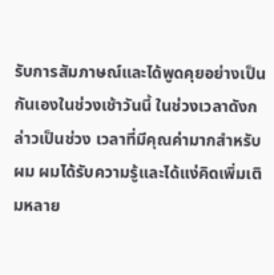รับการสัมภาษณ์และได้พูดคุยอย่างเป็นกันเองในช่วงเช้าวันนี้ ในช่วงเวลาดังกล่าวเป็นช่วง เวลาที่มีคุณค่ามากสำหรับผม ผมได้รับความรู้และได้แง่คิดเพิ่มเติมหลาย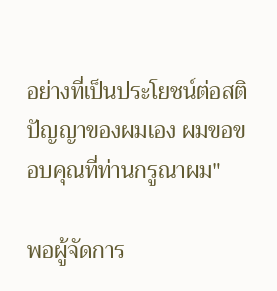อย่างที่เป็นประโยชน์ต่อสติปัญญาของผมเอง ผมขอขอบคุณที่ท่านกรูณาผม"

พอผู้จัดการ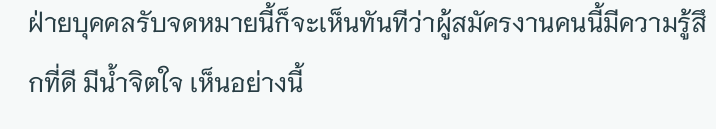ฝ่ายบุคคลรับจดหมายนี้ก็จะเห็นทันทีว่าผู้สมัครงานคนนี้มีความรู้สึกที่ดี มีน้ำจิตใจ เห็นอย่างนี้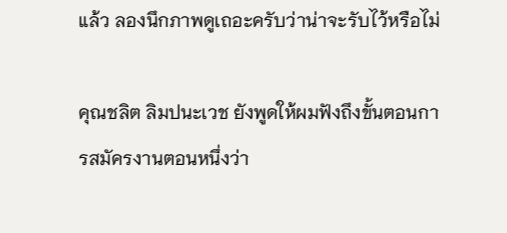แล้ว ลองนึกภาพดูเถอะครับว่าน่าจะรับไว้หรือไม่

คุณชลิต ลิมปนะเวช ยังพูดให้ผมฟังถึงขั้นตอนการสมัครงานตอนหนึ่งว่า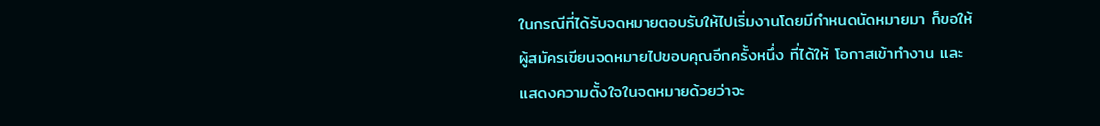ในกรณีที่ได้รับจดหมายตอบรับให้ไปเริ่มงานโดยมีกำหนดนัดหมายมา ก็ขอให้ผู้สมัครเขียนจดหมายไปขอบคุณอีกครั้งหนึ่ง ที่ได้ให้ โอกาสเข้าทำงาน และแสดงความตั้งใจในจดหมายด้วยว่าจะ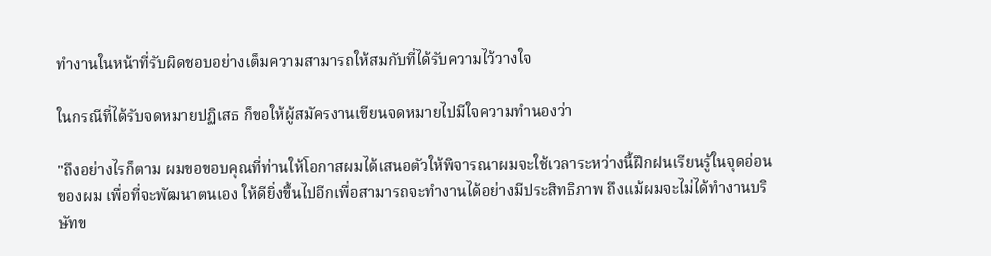ทำงานในหน้าที่รับผิดชอบอย่างเต็มความสามารถให้สมกับที่ได้รับความไว้วางใจ

ในกรณีที่ได้รับจดหมายปฏิเสธ ก็ขอให้ผู้สมัครงานเขียนจดหมายไปมีใจความทำนองว่า

"ถึงอย่างไรก็ตาม ผมขอขอบคุณที่ท่านให้โอกาสผมได้เสนอตัวให้พิจารณาผมจะใช้เวลาระหว่างนี้ฝึกฝนเรียนรู้ในจุดอ่อนของผม เพื่อที่จะพัฒนาตนเอง ให้ดียิ่งขึ้นไปอีกเพื่อสามารถจะทำงานได้อย่างมีประสิทธิภาพ ถึงแม้ผมจะไม่ได้ทำงานบริษัทข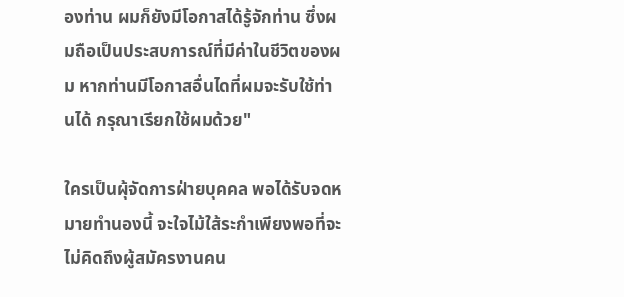องท่าน ผมก็ยังมีโอกาสได้รู้จักท่าน ซึ่งผมถือเป็นประสบการณ์ที่มีค่าในชีวิตของผม หากท่านมีโอกาสอื่นไดที่ผมจะรับใช้ท่านได้ กรุณาเรียกใช้ผมด้วย"

ใครเป็นผุ้จัดการฝ่ายบุคคล พอได้รับจดหมายทำนองนี้ จะใจไม้ใส้ระกำเพียงพอที่จะไม่คิดถึงผู้สมัครงานคน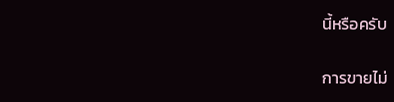นี้หรือครับ

การขายไม่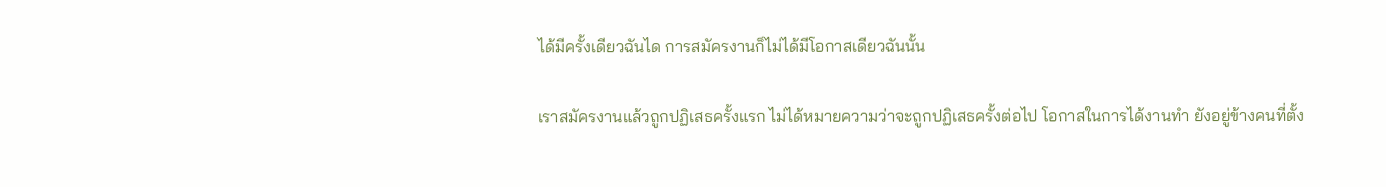ได้มีครั้งเดียวฉันได การสมัครงานก็ไม่ได้มีโอกาสเดียวฉันนั้น

เราสมัครงานแล้วถูกปฏิเสธครั้งแรก ไม่ได้หมายความว่าจะถูกปฏิเสธครั้งต่อไป โอกาสในการได้งานทำ ยังอยู่ข้างคนที่ตั้ง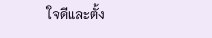ใจดีและตั้ง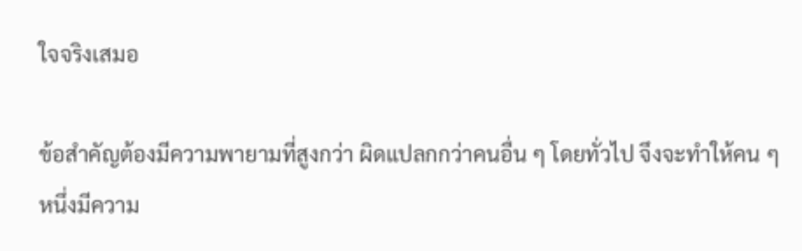ใจจริงเสมอ

ข้อสำคัญต้องมีความพายามที่สูงกว่า ผิดแปลกกว่าคนอื่น ๆ โดยทั่วไป จึงจะทำให้คน ๆ หนึ่งมีความ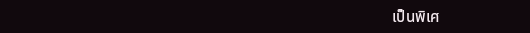เป็นพิเศ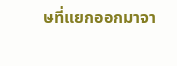ษที่แยกออกมาจา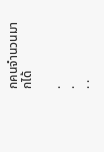กคนจำนวนมากได้

.
.
. .